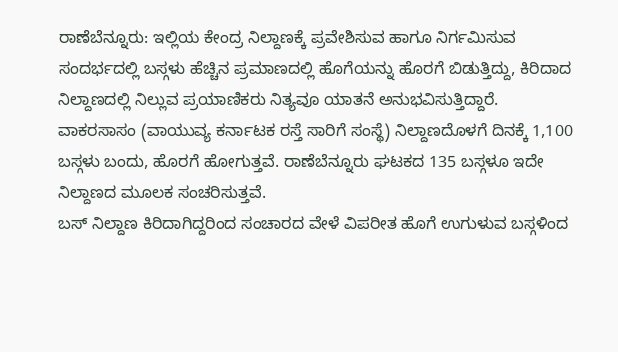ರಾಣೆಬೆನ್ನೂರು: ಇಲ್ಲಿಯ ಕೇಂದ್ರ ನಿಲ್ದಾಣಕ್ಕೆ ಪ್ರವೇಶಿಸುವ ಹಾಗೂ ನಿರ್ಗಮಿಸುವ ಸಂದರ್ಭದಲ್ಲಿ ಬಸ್ಗಳು ಹೆಚ್ಚಿನ ಪ್ರಮಾಣದಲ್ಲಿ ಹೊಗೆಯನ್ನು ಹೊರಗೆ ಬಿಡುತ್ತಿದ್ದು, ಕಿರಿದಾದ ನಿಲ್ದಾಣದಲ್ಲಿ ನಿಲ್ಲುವ ಪ್ರಯಾಣಿಕರು ನಿತ್ಯವೂ ಯಾತನೆ ಅನುಭವಿಸುತ್ತಿದ್ದಾರೆ.
ವಾಕರಸಾಸಂ (ವಾಯುವ್ಯ ಕರ್ನಾಟಕ ರಸ್ತೆ ಸಾರಿಗೆ ಸಂಸ್ಥೆ) ನಿಲ್ದಾಣದೊಳಗೆ ದಿನಕ್ಕೆ 1,100 ಬಸ್ಗಳು ಬಂದು, ಹೊರಗೆ ಹೋಗುತ್ತವೆ. ರಾಣೆಬೆನ್ನೂರು ಘಟಕದ 135 ಬಸ್ಗಳೂ ಇದೇ ನಿಲ್ದಾಣದ ಮೂಲಕ ಸಂಚರಿಸುತ್ತವೆ.
ಬಸ್ ನಿಲ್ದಾಣ ಕಿರಿದಾಗಿದ್ದರಿಂದ ಸಂಚಾರದ ವೇಳೆ ವಿಪರೀತ ಹೊಗೆ ಉಗುಳುವ ಬಸ್ಗಳಿಂದ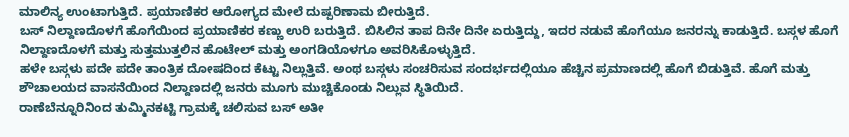ಮಾಲಿನ್ಯ ಉಂಟಾಗುತ್ತಿದೆ. ಪ್ರಯಾಣಿಕರ ಆರೋಗ್ಯದ ಮೇಲೆ ದುಷ್ಪರಿಣಾಮ ಬೀರುತ್ತಿದೆ.
ಬಸ್ ನಿಲ್ದಾಣದೊಳಗೆ ಹೊಗೆಯಿಂದ ಪ್ರಯಾಣಿಕರ ಕಣ್ಣು ಉರಿ ಬರುತ್ತಿದೆ. ಬಿಸಿಲಿನ ತಾಪ ದಿನೇ ದಿನೇ ಏರುತ್ತಿದ್ದು, ಇದರ ನಡುವೆ ಹೊಗೆಯೂ ಜನರನ್ನು ಕಾಡುತ್ತಿದೆ. ಬಸ್ಗಳ ಹೊಗೆ ನಿಲ್ದಾಣದೊಳಗೆ ಮತ್ತು ಸುತ್ತಮುತ್ತಲಿನ ಹೊಟೇಲ್ ಮತ್ತು ಅಂಗಡಿಯೊಳಗೂ ಅವರಿಸಿಕೊಳ್ಳುತ್ತಿದೆ.
ಹಳೇ ಬಸ್ಗಳು ಪದೇ ಪದೇ ತಾಂತ್ರಿಕ ದೋಷದಿಂದ ಕೆಟ್ಟು ನಿಲ್ಲುತ್ತಿವೆ. ಅಂಥ ಬಸ್ಗಳು ಸಂಚರಿಸುವ ಸಂದರ್ಭದಲ್ಲಿಯೂ ಹೆಚ್ಚಿನ ಪ್ರಮಾಣದಲ್ಲಿ ಹೊಗೆ ಬಿಡುತ್ತಿವೆ. ಹೊಗೆ ಮತ್ತು ಶೌಚಾಲಯದ ವಾಸನೆಯಿಂದ ನಿಲ್ದಾಣದಲ್ಲಿ ಜನರು ಮೂಗು ಮುಚ್ಚಿಕೊಂಡು ನಿಲ್ಲುವ ಸ್ಥಿತಿಯಿದೆ.
ರಾಣೆಬೆನ್ನೂರಿನಿಂದ ತುಮ್ಮಿನಕಟ್ಟಿ ಗ್ರಾಮಕ್ಕೆ ಚಲಿಸುವ ಬಸ್ ಅತೀ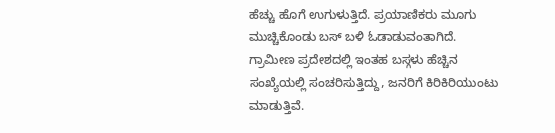ಹೆಚ್ಚು ಹೊಗೆ ಉಗುಳುತ್ತಿದೆ. ಪ್ರಯಾಣಿಕರು ಮೂಗು ಮುಚ್ಚಿಕೊಂಡು ಬಸ್ ಬಳಿ ಓಡಾಡುವಂತಾಗಿದೆ. ಗ್ರಾಮೀಣ ಪ್ರದೇಶದಲ್ಲಿ ಇಂತಹ ಬಸ್ಗಳು ಹೆಚ್ಚಿನ ಸಂಖ್ಯೆಯಲ್ಲಿ ಸಂಚರಿಸುತ್ತಿದ್ದು, ಜನರಿಗೆ ಕಿರಿಕಿರಿಯುಂಟು ಮಾಡುತ್ತಿವೆ.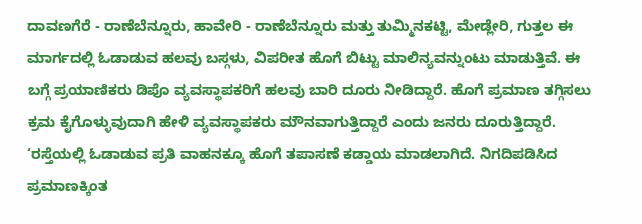ದಾವಣಗೆರೆ - ರಾಣೆಬೆನ್ನೂರು, ಹಾವೇರಿ - ರಾಣೆಬೆನ್ನೂರು ಮತ್ತು ತುಮ್ಮಿನಕಟ್ಟಿ, ಮೇಡ್ಲೇರಿ, ಗುತ್ತಲ ಈ ಮಾರ್ಗದಲ್ಲಿ ಓಡಾಡುವ ಹಲವು ಬಸ್ಗಳು, ವಿಪರೀತ ಹೊಗೆ ಬಿಟ್ಟು ಮಾಲಿನ್ಯವನ್ನುಂಟು ಮಾಡುತ್ತಿವೆ. ಈ ಬಗ್ಗೆ ಪ್ರಯಾಣಿಕರು ಡಿಪೊ ವ್ಯವಸ್ಥಾಪಕರಿಗೆ ಹಲವು ಬಾರಿ ದೂರು ನೀಡಿದ್ದಾರೆ. ಹೊಗೆ ಪ್ರಮಾಣ ತಗ್ಗಿಸಲು ಕ್ರಮ ಕೈಗೊಳ್ಳುವುದಾಗಿ ಹೇಳಿ ವ್ಯವಸ್ಥಾಪಕರು ಮೌನವಾಗುತ್ತಿದ್ದಾರೆ ಎಂದು ಜನರು ದೂರುತ್ತಿದ್ದಾರೆ.
‘ರಸ್ತೆಯಲ್ಲಿ ಓಡಾಡುವ ಪ್ರತಿ ವಾಹನಕ್ಕೂ ಹೊಗೆ ತಪಾಸಣೆ ಕಡ್ಡಾಯ ಮಾಡಲಾಗಿದೆ. ನಿಗದಿಪಡಿಸಿದ ಪ್ರಮಾಣಕ್ಕಿಂತ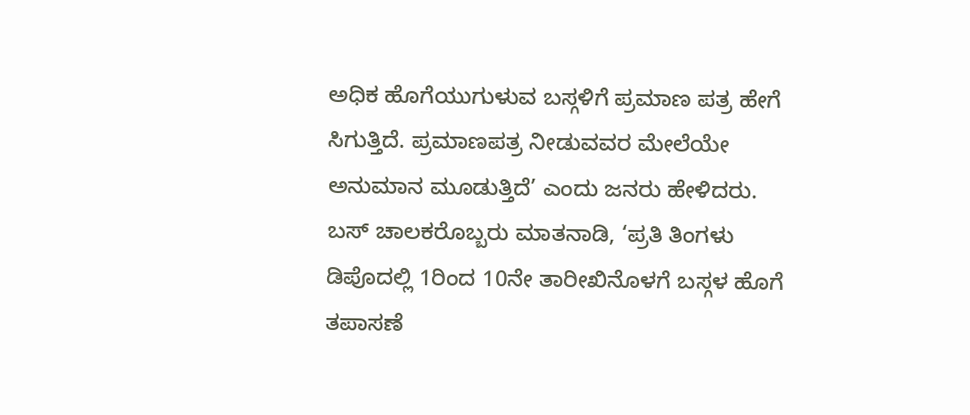ಅಧಿಕ ಹೊಗೆಯುಗುಳುವ ಬಸ್ಗಳಿಗೆ ಪ್ರಮಾಣ ಪತ್ರ ಹೇಗೆ ಸಿಗುತ್ತಿದೆ. ಪ್ರಮಾಣಪತ್ರ ನೀಡುವವರ ಮೇಲೆಯೇ ಅನುಮಾನ ಮೂಡುತ್ತಿದೆ’ ಎಂದು ಜನರು ಹೇಳಿದರು.
ಬಸ್ ಚಾಲಕರೊಬ್ಬರು ಮಾತನಾಡಿ, ‘ಪ್ರತಿ ತಿಂಗಳು ಡಿಪೊದಲ್ಲಿ 1ರಿಂದ 10ನೇ ತಾರೀಖಿನೊಳಗೆ ಬಸ್ಗಳ ಹೊಗೆ ತಪಾಸಣೆ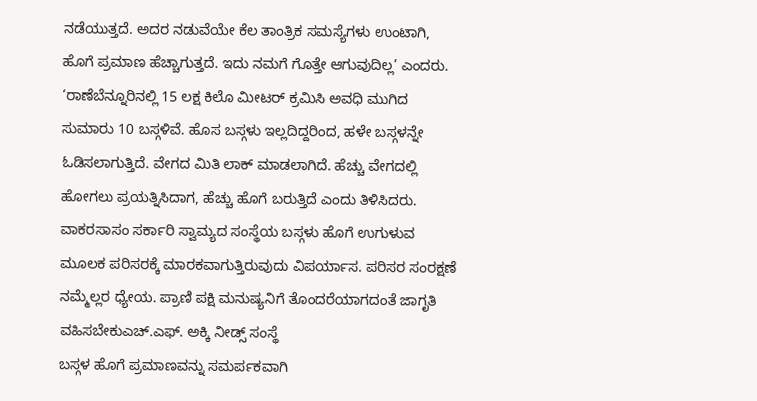ನಡೆಯುತ್ತದೆ. ಅದರ ನಡುವೆಯೇ ಕೆಲ ತಾಂತ್ರಿಕ ಸಮಸ್ಯೆಗಳು ಉಂಟಾಗಿ, ಹೊಗೆ ಪ್ರಮಾಣ ಹೆಚ್ಚಾಗುತ್ತದೆ. ಇದು ನಮಗೆ ಗೊತ್ತೇ ಆಗುವುದಿಲ್ಲ’ ಎಂದರು.
‘ರಾಣೆಬೆನ್ನೂರಿನಲ್ಲಿ 15 ಲಕ್ಷ ಕಿಲೊ ಮೀಟರ್ ಕ್ರಮಿಸಿ ಅವಧಿ ಮುಗಿದ ಸುಮಾರು 10 ಬಸ್ಗಳಿವೆ. ಹೊಸ ಬಸ್ಗಳು ಇಲ್ಲದಿದ್ದರಿಂದ, ಹಳೇ ಬಸ್ಗಳನ್ನೇ ಓಡಿಸಲಾಗುತ್ತಿದೆ. ವೇಗದ ಮಿತಿ ಲಾಕ್ ಮಾಡಲಾಗಿದೆ. ಹೆಚ್ಚು ವೇಗದಲ್ಲಿ ಹೋಗಲು ಪ್ರಯತ್ನಿಸಿದಾಗ, ಹೆಚ್ಚು ಹೊಗೆ ಬರುತ್ತಿದೆ ಎಂದು ತಿಳಿಸಿದರು.
ವಾಕರಸಾಸಂ ಸರ್ಕಾರಿ ಸ್ವಾಮ್ಯದ ಸಂಸ್ಥೆಯ ಬಸ್ಗಳು ಹೊಗೆ ಉಗುಳುವ ಮೂಲಕ ಪರಿಸರಕ್ಕೆ ಮಾರಕವಾಗುತ್ತಿರುವುದು ವಿಪರ್ಯಾಸ. ಪರಿಸರ ಸಂರಕ್ಷಣೆ ನಮ್ಮೆಲ್ಲರ ಧ್ಯೇಯ. ಪ್ರಾಣಿ ಪಕ್ಷಿ ಮನುಷ್ಯನಿಗೆ ತೊಂದರೆಯಾಗದಂತೆ ಜಾಗೃತಿ ವಹಿಸಬೇಕುಎಚ್.ಎಫ್. ಅಕ್ಕಿ ನೀಡ್ಸ್ ಸಂಸ್ಥೆ
ಬಸ್ಗಳ ಹೊಗೆ ಪ್ರಮಾಣವನ್ನು ಸಮರ್ಪಕವಾಗಿ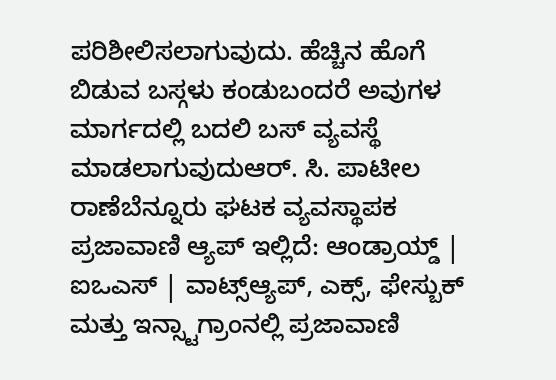ಪರಿಶೀಲಿಸಲಾಗುವುದು. ಹೆಚ್ಚಿನ ಹೊಗೆ ಬಿಡುವ ಬಸ್ಗಳು ಕಂಡುಬಂದರೆ ಅವುಗಳ ಮಾರ್ಗದಲ್ಲಿ ಬದಲಿ ಬಸ್ ವ್ಯವಸ್ಥೆ ಮಾಡಲಾಗುವುದುಆರ್. ಸಿ. ಪಾಟೀಲ ರಾಣೆಬೆನ್ನೂರು ಘಟಕ ವ್ಯವಸ್ಥಾಪಕ
ಪ್ರಜಾವಾಣಿ ಆ್ಯಪ್ ಇಲ್ಲಿದೆ: ಆಂಡ್ರಾಯ್ಡ್ | ಐಒಎಸ್ | ವಾಟ್ಸ್ಆ್ಯಪ್, ಎಕ್ಸ್, ಫೇಸ್ಬುಕ್ ಮತ್ತು ಇನ್ಸ್ಟಾಗ್ರಾಂನಲ್ಲಿ ಪ್ರಜಾವಾಣಿ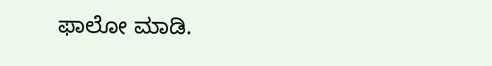ಫಾಲೋ ಮಾಡಿ.